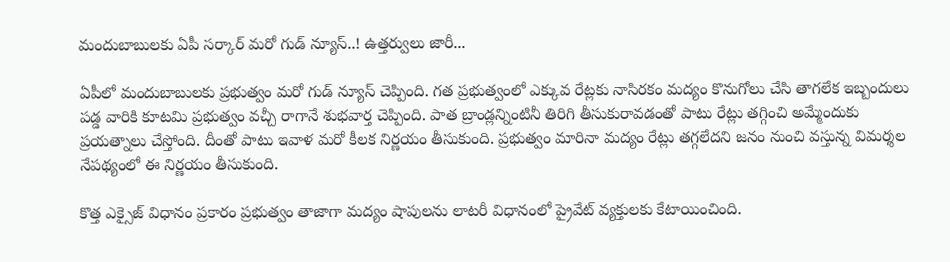మందుబాబులకు ఏపీ సర్కార్ మరో గుడ్ న్యూస్..! ఉత్తర్వులు జారీ...

ఏపీలో మందుబాబులకు ప్రభుత్వం మరో గుడ్ న్యూస్ చెప్పింది. గత ప్రభుత్వంలో ఎక్కువ రేట్లకు నాసిరకం మద్యం కొనుగోలు చేసి తాగలేక ఇబ్బందులు పడ్డ వారికి కూటమి ప్రభుత్వం వచ్చీ రాగానే శుభవార్త చెప్పింది. పాత బ్రాండ్లన్నింటినీ తిరిగి తీసుకురావడంతో పాటు రేట్లు తగ్గించి అమ్మేందుకు ప్రయత్నాలు చేస్తోంది. దీంతో పాటు ఇవాళ మరో కీలక నిర్ణయం తీసుకుంది. ప్రభుత్వం మారినా మద్యం రేట్లు తగ్గలేదని జనం నుంచి వస్తున్న విమర్శల నేపథ్యంలో ఈ నిర్ణయం తీసుకుంది.

కొత్త ఎక్సైజ్ విధానం ప్రకారం ప్రభుత్వం తాజాగా మద్యం షాపులను లాటరీ విధానంలో ప్రైవేట్ వ్యక్తులకు కేటాయించింది.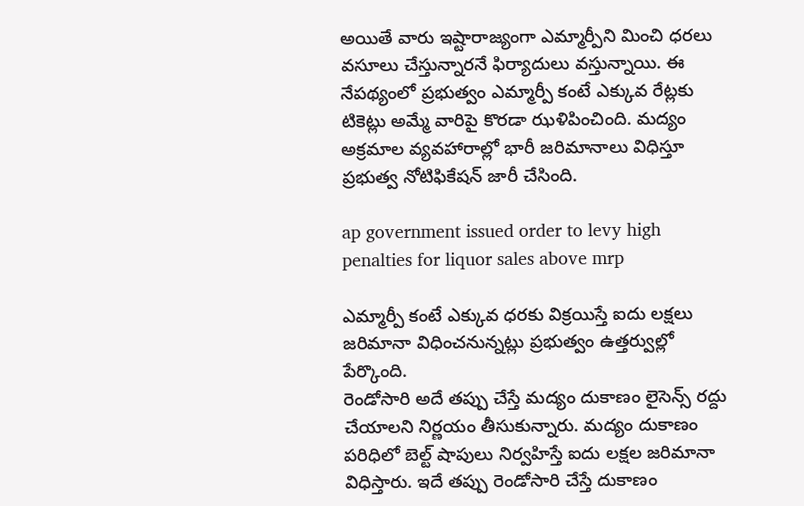అయితే వారు ఇష్టారాజ్యంగా ఎమ్మార్పీని మించి ధరలు వసూలు చేస్తున్నారనే ఫిర్యాదులు వస్తున్నాయి. ఈ నేపథ్యంలో ప్రభుత్వం ఎమ్మార్పీ కంటే ఎక్కువ రేట్లకు టికెట్లు అమ్మే వారిపై కొరడా ఝళిపించింది. మద్యం అక్రమాల వ్యవహారాల్లో భారీ జరిమానాలు విధిస్తూ ప్రభుత్వ నోటిఫికేషన్ జారీ చేసింది.

ap government issued order to levy high penalties for liquor sales above mrp

ఎమ్మార్పీ కంటే ఎక్కువ ధరకు విక్రయిస్తే ఐదు లక్షలు జరిమానా విధించనున్నట్లు ప్రభుత్వం ఉత్తర్వుల్లో పేర్కొంది.
రెండోసారి అదే తప్పు చేస్తే మద్యం దుకాణం లైసెన్స్ రద్దు చేయాలని నిర్ణయం తీసుకున్నారు. మద్యం దుకాణం పరిధిలో బెల్ట్ షాపులు నిర్వహిస్తే ఐదు లక్షల జరిమానా విధిస్తారు. ఇదే తప్పు రెండోసారి చేస్తే దుకాణం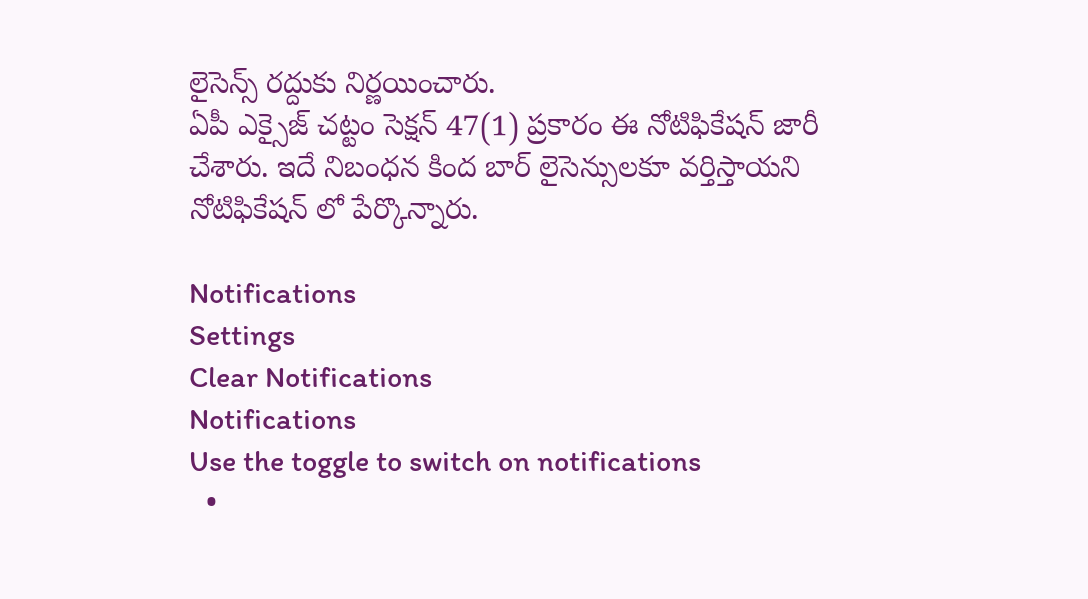లైసెన్స్ రద్దుకు నిర్ణయించారు.
ఏపీ ఎక్సైజ్ చట్టం సెక్షన్ 47(1) ప్రకారం ఈ నోటిఫికేషన్ జారీ చేశారు. ఇదే నిబంధన కింద బార్ లైసెన్సులకూ వర్తిస్తాయని నోటిఫికేషన్ లో పేర్కొన్నారు.

Notifications
Settings
Clear Notifications
Notifications
Use the toggle to switch on notifications
  •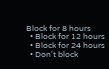Block for 8 hours
  • Block for 12 hours
  • Block for 24 hours
  • Don't block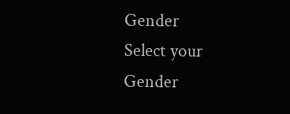Gender
Select your Gender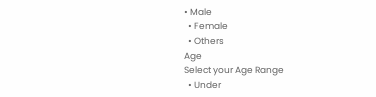• Male
  • Female
  • Others
Age
Select your Age Range
  • Under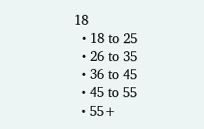18
  • 18 to 25
  • 26 to 35
  • 36 to 45
  • 45 to 55
  • 55+